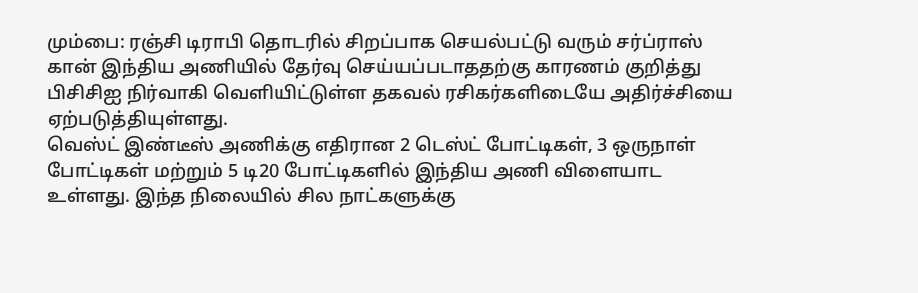மும்பை: ரஞ்சி டிராபி தொடரில் சிறப்பாக செயல்பட்டு வரும் சர்ப்ராஸ் கான் இந்திய அணியில் தேர்வு செய்யப்படாததற்கு காரணம் குறித்து பிசிசிஐ நிர்வாகி வெளியிட்டுள்ள தகவல் ரசிகர்களிடையே அதிர்ச்சியை ஏற்படுத்தியுள்ளது.
வெஸ்ட் இண்டீஸ் அணிக்கு எதிரான 2 டெஸ்ட் போட்டிகள், 3 ஒருநாள் போட்டிகள் மற்றும் 5 டி20 போட்டிகளில் இந்திய அணி விளையாட உள்ளது. இந்த நிலையில் சில நாட்களுக்கு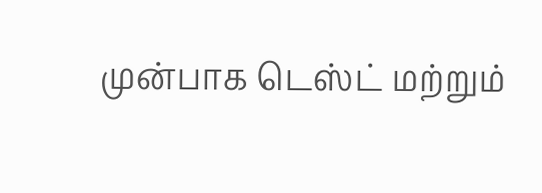முன்பாக டெஸ்ட் மற்றும்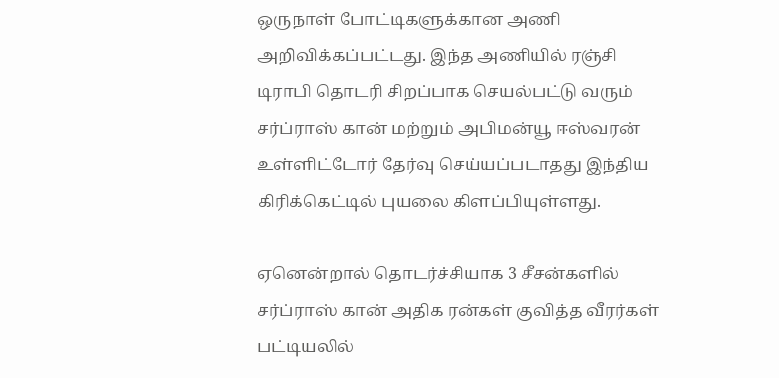ஒருநாள் போட்டிகளுக்கான அணி அறிவிக்கப்பட்டது. இந்த அணியில் ரஞ்சி டிராபி தொடரி சிறப்பாக செயல்பட்டு வரும் சர்ப்ராஸ் கான் மற்றும் அபிமன்யூ ஈஸ்வரன் உள்ளிட்டோர் தேர்வு செய்யப்படாதது இந்திய கிரிக்கெட்டில் புயலை கிளப்பியுள்ளது.

ஏனென்றால் தொடர்ச்சியாக 3 சீசன்களில் சர்ப்ராஸ் கான் அதிக ரன்கள் குவித்த வீரர்கள் பட்டியலில்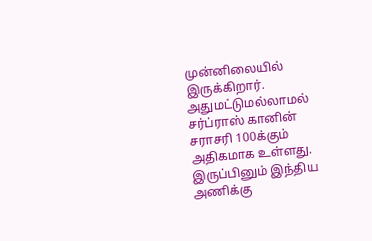முன்னிலையில் இருக்கிறார். அதுமட்டுமல்லாமல் சர்ப்ராஸ் கானின் சராசரி 100க்கும் அதிகமாக உள்ளது. இருப்பினும் இந்திய அணிக்கு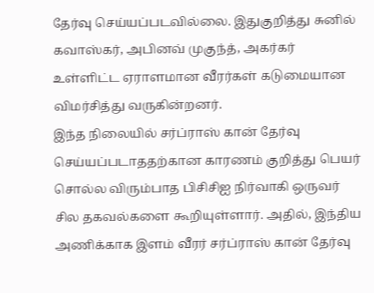தேர்வு செய்யப்படவில்லை. இதுகுறித்து சுனில் கவாஸ்கர், அபினவ் முகுந்த், அகர்கர் உள்ளிட்ட ஏராளமான வீரர்கள் கடுமையான விமர்சித்து வருகின்றனர்.
இந்த நிலையில் சர்ப்ராஸ் கான் தேர்வு செய்யப்படாததற்கான காரணம் குறித்து பெயர் சொல்ல விரும்பாத பிசிசிஐ நிர்வாகி ஒருவர் சில தகவல்களை கூறியுள்ளார். அதில், இந்திய அணிக்காக இளம் வீரர் சர்ப்ராஸ் கான் தேர்வு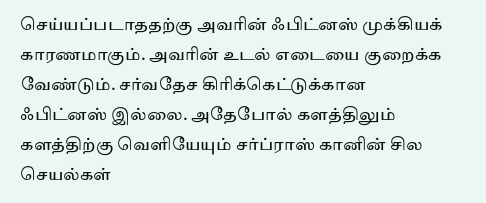செய்யப்படாததற்கு அவரின் ஃபிட்னஸ் முக்கியக் காரணமாகும். அவரின் உடல் எடையை குறைக்க வேண்டும். சர்வதேச கிரிக்கெட்டுக்கான ஃபிட்னஸ் இல்லை. அதேபோல் களத்திலும் களத்திற்கு வெளியேயும் சர்ப்ராஸ் கானின் சில செயல்கள்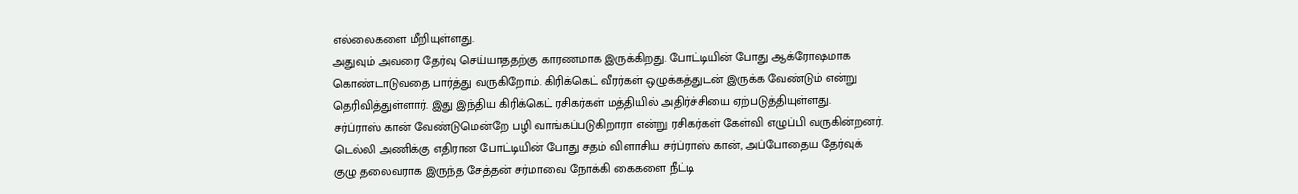எல்லைகளை மீறியுள்ளது.
அதுவும் அவரை தேர்வு செய்யாததற்கு காரணமாக இருக்கிறது. போட்டியின் போது ஆக்ரோஷமாக கொண்டாடுவதை பார்த்து வருகிறோம். கிரிக்கெட் வீரர்கள் ஒழுக்கத்துடன் இருக்க வேண்டும் என்று தெரிவித்துள்ளார். இது இந்திய கிரிக்கெட் ரசிகர்கள் மத்தியில் அதிர்ச்சியை ஏற்படுத்தியுள்ளது.
சர்ப்ராஸ் கான் வேண்டுமென்றே பழி வாங்கப்படுகிறாரா என்று ரசிகர்கள் கேள்வி எழுப்பி வருகின்றனர். டெல்லி அணிக்கு எதிரான போட்டியின் போது சதம் விளாசிய சர்ப்ராஸ் கான், அப்போதைய தேர்வுக் குழு தலைவராக இருந்த சேத்தன் சர்மாவை நோக்கி கைகளை நீட்டி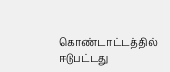கொண்டாட்டத்தில் ஈடுபட்டது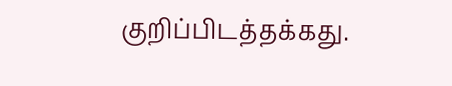குறிப்பிடத்தக்கது.